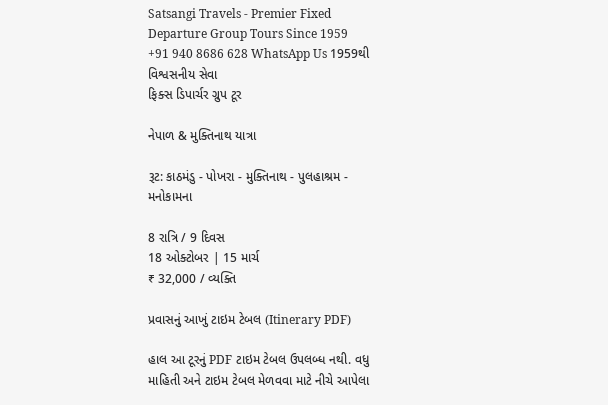Satsangi Travels - Premier Fixed Departure Group Tours Since 1959
+91 940 8686 628 WhatsApp Us 1959થી વિશ્વસનીય સેવા
ફિક્સ ડિપાર્ચર ગ્રુપ ટૂર

નેપાળ & મુક્તિનાથ યાત્રા

રૂટ: કાઠમંડુ - પોખરા - મુક્તિનાથ - પુલહાશ્રમ - મનોકામના

8 રાત્રિ / 9 દિવસ
18 ઓક્ટોબર | 15 માર્ચ
₹ 32,000 / વ્યક્તિ

પ્રવાસનું આખું ટાઇમ ટેબલ (Itinerary PDF)

હાલ આ ટૂરનું PDF ટાઇમ ટેબલ ઉપલબ્ધ નથી. વધુ માહિતી અને ટાઇમ ટેબલ મેળવવા માટે નીચે આપેલા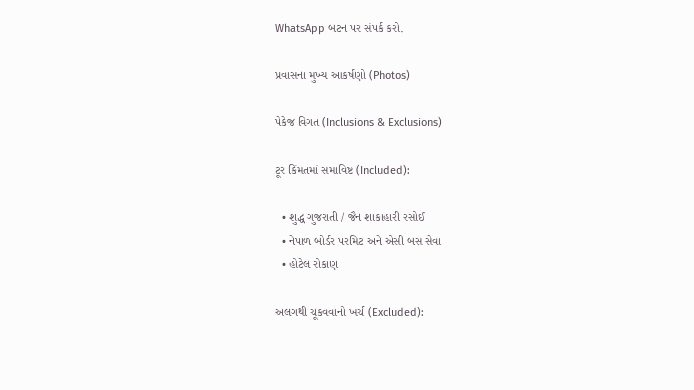WhatsApp બટન પર સંપર્ક કરો.

પ્રવાસના મુખ્ય આકર્ષણો (Photos)

પેકેજ વિગત (Inclusions & Exclusions)

ટૂર કિંમતમાં સમાવિષ્ટ (Included):

  • શુદ્ધ ગુજરાતી / જૈન શાકાહારી રસોઈ
  • નેપાળ બોર્ડર પરમિટ અને એસી બસ સેવા
  • હોટેલ રોકાણ

અલગથી ચૂકવવાનો ખર્ચ (Excluded):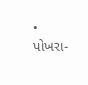• પોખરા-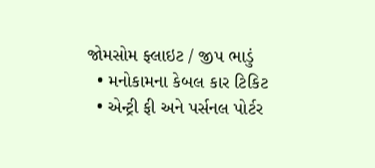જોમસોમ ફ્લાઇટ / જીપ ભાડું
  • મનોકામના કેબલ કાર ટિકિટ
  • એન્ટ્રી ફી અને પર્સનલ પોર્ટર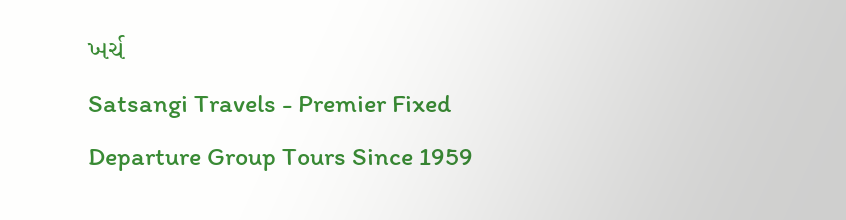ખર્ચ
Satsangi Travels - Premier Fixed Departure Group Tours Since 1959